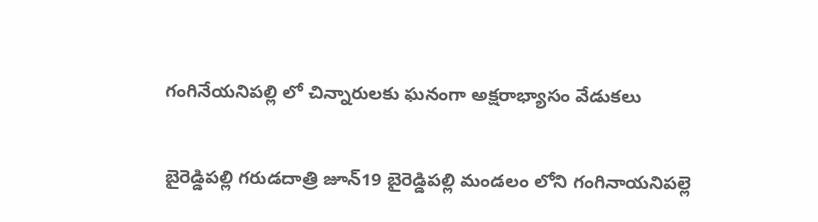గంగినేయనిపల్లి లో చిన్నారులకు ఘనంగా అక్షరాభ్యాసం వేడుకలు

బైరెడ్డిపల్లి గరుడదాత్రి జూన్19 బైరెడ్డిపల్లి మండలం లోని గంగినాయనిపల్లె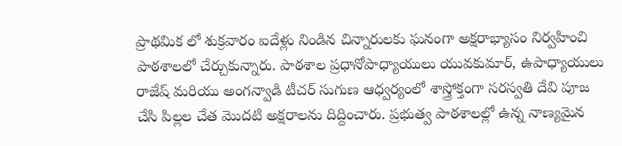ప్రాథమిక లో శుక్రవారం ఐదేళ్లు నిండిన చిన్నారులకు ఘనంగా అక్షరాభ్యాసం నిర్వహించి పాఠశాలలో చేర్చుకున్నారు. పాఠశాల ప్రధానోపాధ్యాయులు యువకుమార్, ఉపాధ్యాయులు రాజేష్ మరియు అంగన్వాడి టీచర్ సుగుణ ఆధ్వర్యంలో శాస్త్రోక్తంగా సరస్వతి దేవి పూజ చేసి పిల్లల చేత మొదటి అక్షరాలను దిద్దించారు. ప్రభుత్వ పాఠశాలల్లో ఉన్న నాణ్యమైన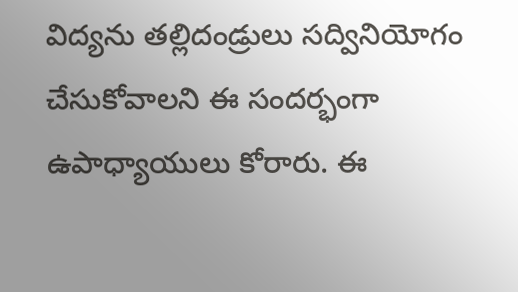విద్యను తల్లిదండ్రులు సద్వినియోగం చేసుకోవాలని ఈ సందర్భంగా ఉపాధ్యాయులు కోరారు. ఈ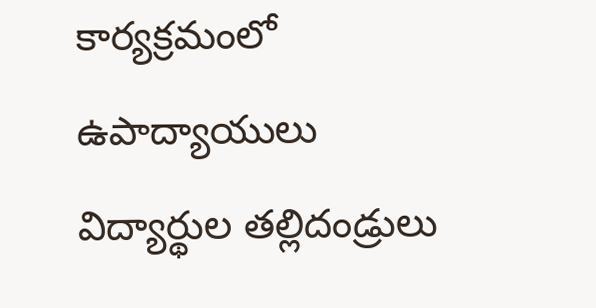కార్యక్రమంలో ఉపాద్యాయులు విద్యార్థుల తల్లిదండ్రులు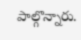పాల్గొన్నారు.